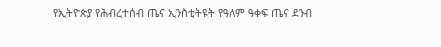የኢትዮጵያ የሕብረተሰብ ጤና ኢንስቲትዩት የዓለም ዓቀፍ ጤና ደንብ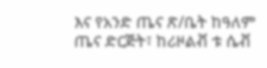እና የአንድ ጤና ጽ/ቤት ከዓለም ጤና ድርጅት፣ ከሪዞልቭ ቱ ሴቭ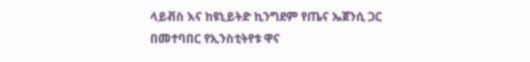ላይቭስ እና ከዩኒይትድ ኪንግደም የጤና ኤጀንሲ ጋር በመተባበር የኢንስቲትየቱ ዋና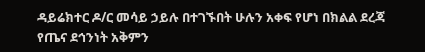ዳይሬክተር ዶ/ር መሳይ ኃይሉ በተገኙበት ሁሉን አቀፍ የሆነ በክልል ደረጃ የጤና ደኅንነት አቅምን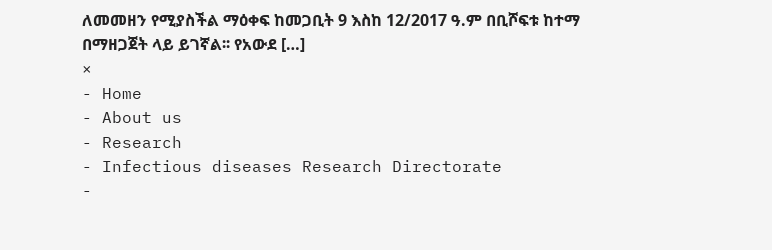ለመመዘን የሚያስችል ማዕቀፍ ከመጋቢት 9 እስከ 12/2017 ዓ.ም በቢሾፍቱ ከተማ በማዘጋጀት ላይ ይገኛል፡፡ የአውደ […]
×
- Home
- About us
- Research
- Infectious diseases Research Directorate
-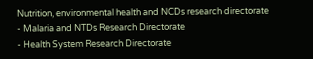Nutrition, environmental health and NCDs research directorate
- Malaria and NTDs Research Directorate
- Health System Research Directorate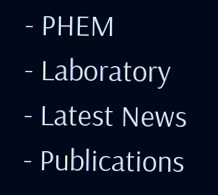- PHEM
- Laboratory
- Latest News
- Publications